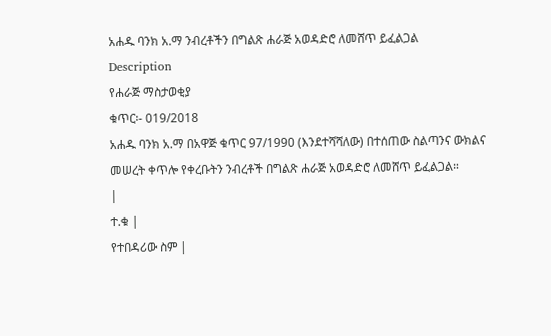አሐዱ ባንክ አ.ማ ንብረቶችን በግልጽ ሐራጅ አወዳድሮ ለመሸጥ ይፈልጋል
Description
የሐራጅ ማስታወቂያ
ቁጥር፡- 019/2018
አሐዱ ባንክ አ.ማ በአዋጅ ቁጥር 97/1990 (እንደተሻሻለው) በተሰጠው ስልጣንና ውክልና መሠረት ቀጥሎ የቀረቡትን ንብረቶች በግልጽ ሐራጅ አወዳድሮ ለመሸጥ ይፈልጋል።
|
ተ.ቁ |
የተበዳሪው ስም |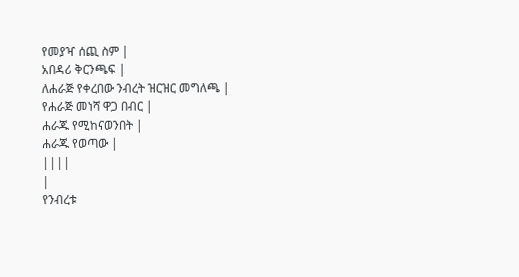የመያዣ ሰጪ ስም |
አበዳሪ ቅርንጫፍ |
ለሐራጅ የቀረበው ንብረት ዝርዝር መግለጫ |
የሐራጅ መነሻ ዋጋ በብር |
ሐራጁ የሚከናወንበት |
ሐራጁ የወጣው |
||||
|
የንብረቱ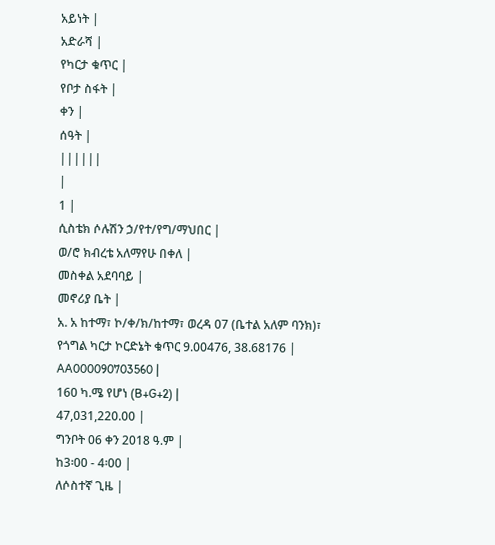አይነት |
አድራሻ |
የካርታ ቁጥር |
የቦታ ስፋት |
ቀን |
ሰዓት |
||||||
|
1 |
ሲስቴክ ሶሉሽን ኃ/የተ/የግ/ማህበር |
ወ/ሮ ክብረቴ አለማየሁ በቀለ |
መስቀል አደባባይ |
መኖሪያ ቤት |
አ. አ ከተማ፣ ኮ/ቀ/ክ/ከተማ፣ ወረዳ 07 (ቤተል አለም ባንክ)፣ የጎግል ካርታ ኮርድኔት ቁጥር 9.00476, 38.68176 |
AA000090703560 |
160 ካ.ሜ የሆነ (B+G+2) |
47,031,220.00 |
ግንቦት 06 ቀን 2018 ዓ.ም |
ከ3፡00 - 4፡00 |
ለሶስተኛ ጊዜ |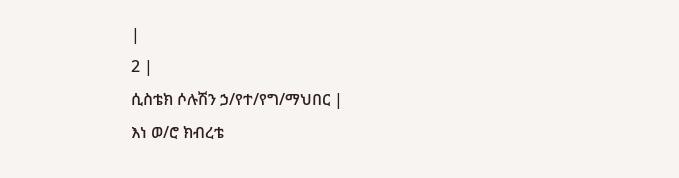|
2 |
ሲስቴክ ሶሉሽን ኃ/የተ/የግ/ማህበር |
እነ ወ/ሮ ክብረቴ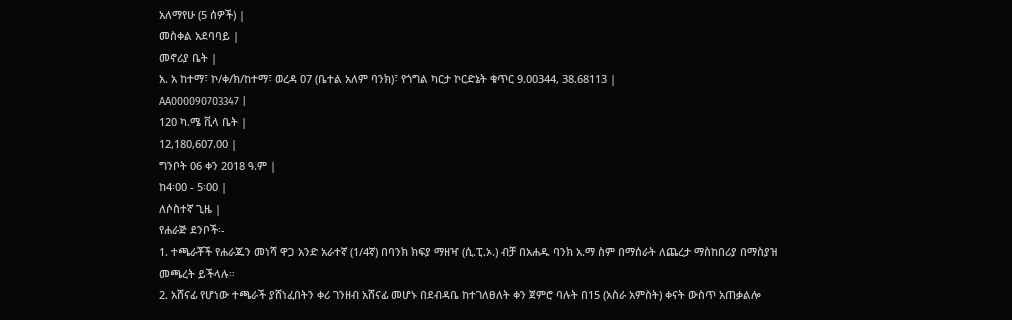አለማየሁ (5 ሰዎች) |
መስቀል አደባባይ |
መኖሪያ ቤት |
አ. አ ከተማ፣ ኮ/ቀ/ክ/ከተማ፣ ወረዳ 07 (ቤተል አለም ባንክ)፣ የጎግል ካርታ ኮርድኔት ቁጥር 9.00344, 38.68113 |
AA000090703347 |
120 ካ.ሜ ቪላ ቤት |
12,180,607.00 |
ግንቦት 06 ቀን 2018 ዓ.ም |
ከ4፡00 - 5፡00 |
ለሶስተኛ ጊዜ |
የሐራጅ ደንቦች፡-
1. ተጫራቾች የሐራጁን መነሻ ዋጋ አንድ አራተኛ (1/4ኛ) በባንክ ክፍያ ማዘዣ (ሲ.ፒ.ኦ.) ብቻ በአሐዱ ባንክ አ.ማ ስም በማሰራት ለጨረታ ማስከበሪያ በማስያዝ መጫረት ይችላሉ።
2. አሸናፊ የሆነው ተጫራች ያሸነፈበትን ቀሪ ገንዘብ አሸናፊ መሆኑ በደብዳቤ ከተገለፀለት ቀን ጀምሮ ባሉት በ15 (አስራ አምስት) ቀናት ውስጥ አጠቃልሎ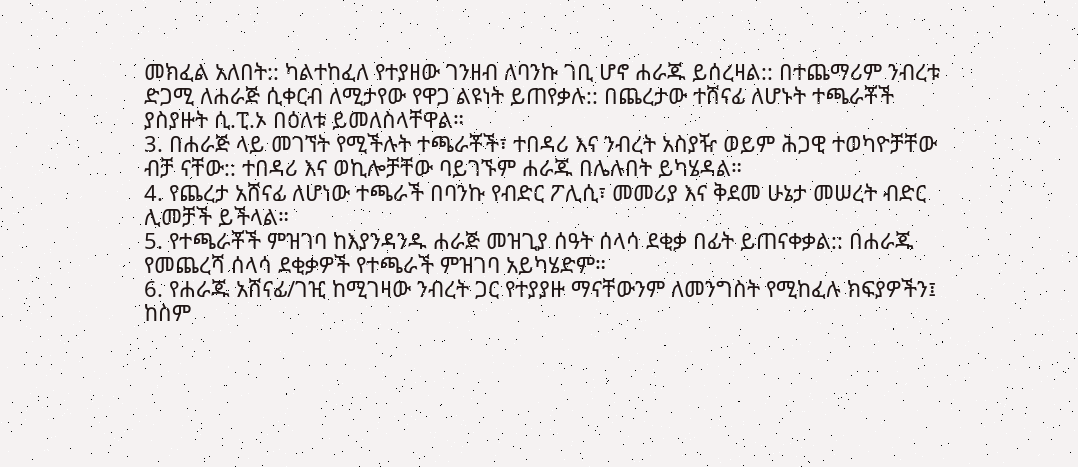መክፈል አለበት:: ካልተከፈለ የተያዘው ገንዘብ ለባንኩ ገቢ ሆኖ ሐራጁ ይሰረዛል:: በተጨማሪም ንብረቱ ድጋሚ ለሐራጅ ሲቀርብ ለሚታየው የዋጋ ልዩነት ይጠየቃሉ:: በጨረታው ተሸናፊ ለሆኑት ተጫራቾች ያስያዙት ሲ.ፒ.ኦ በዕለቱ ይመለስላቸዋል።
3. በሐራጅ ላይ መገኘት የሚችሉት ተጫራቾች፣ ተበዳሪ እና ንብረት አስያዥ ወይም ሕጋዊ ተወካዮቻቸው ብቻ ናቸው:: ተበዳሪ እና ወኪሎቻቸው ባይገኙም ሐራጁ በሌሉበት ይካሄዳል።
4. የጨረታ አሸናፊ ለሆነው ተጫራች በባንኩ የብድር ፖሊሲ፣ መመሪያ እና ቅደመ ሁኔታ መሠረት ብድር ሊመቻች ይችላል።
5. የተጫራቾች ምዝገባ ከእያንዳንዱ ሐራጅ መዝጊያ ሰዓት ሰላሳ ደቂቃ በፊት ይጠናቀቃል:: በሐራጁ የመጨረሻ ሰላሳ ደቂቃዎች የተጫራች ምዝገባ አይካሄድም።
6. የሐራጁ አሸናፊ/ገዢ ከሚገዛው ንብረት ጋር የተያያዙ ማናቸውንም ለመንግስት የሚከፈሉ ክፍያዎችን፤ ከስም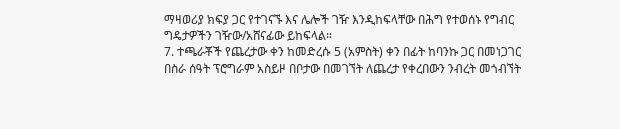ማዛወሪያ ክፍያ ጋር የተገናኙ እና ሌሎች ገዥ እንዲከፍላቸው በሕግ የተወሰኑ የግብር ግዴታዎችን ገዥው/አሸናፊው ይከፍላል።
7. ተጫራቾች የጨረታው ቀን ከመድረሱ 5 (አምስት) ቀን በፊት ከባንኩ ጋር በመነጋገር በስራ ሰዓት ፕሮግራም አስይዞ በቦታው በመገኘት ለጨረታ የቀረበውን ንብረት መጎብኘት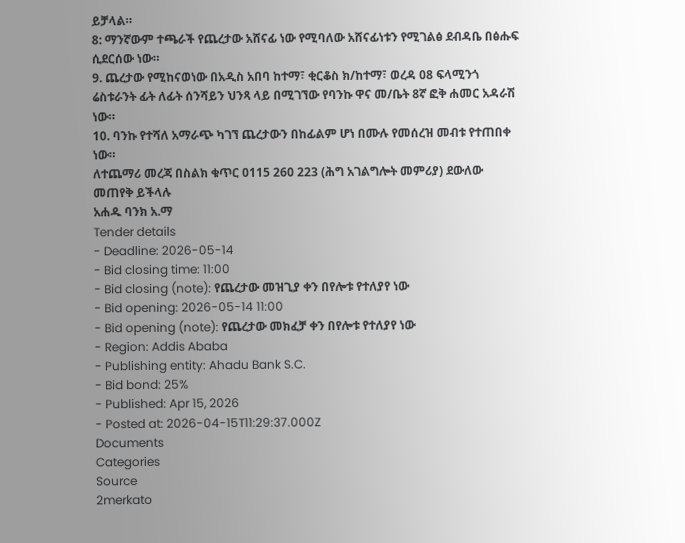ይቻላል።
8: ማንኛውም ተጫራች የጨረታው አሸናፊ ነው የሚባለው አሸናፊነቱን የሚገልፅ ደብዳቤ በፅሑፍ ሲደርሰው ነው።
9. ጨረታው የሚከናወነው በአዲስ አበባ ከተማ፣ ቂርቆስ ክ/ከተማ፣ ወረዳ 08 ፍላሚንጎ ሬስቱራንት ፊት ለፊት ሰንሻይን ህንጻ ላይ በሚገኘው የባንኩ ዋና መ/ቤት 8ኛ ፎቅ ሐመር አዳራሽ ነው።
10. ባንኩ የተሻለ አማራጭ ካገኘ ጨረታውን በከፊልም ሆነ በሙሉ የመሰረዝ መብቱ የተጠበቀ ነው።
ለተጨማሪ መረጃ በስልክ ቁጥር 0115 260 223 (ሕግ አገልግሎት መምሪያ) ደውለው መጠየቅ ይችላሉ
አሐዱ ባንክ አ.ማ
Tender details
- Deadline: 2026-05-14
- Bid closing time: 11:00
- Bid closing (note): የጨረታው መዝጊያ ቀን በየሎቱ የተለያየ ነው
- Bid opening: 2026-05-14 11:00
- Bid opening (note): የጨረታው መክፈቻ ቀን በየሎቱ የተለያየ ነው
- Region: Addis Ababa
- Publishing entity: Ahadu Bank S.C.
- Bid bond: 25%
- Published: Apr 15, 2026
- Posted at: 2026-04-15T11:29:37.000Z
Documents
Categories
Source
2merkato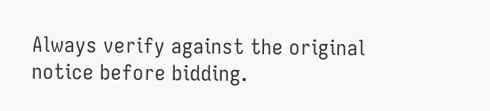Always verify against the original notice before bidding.